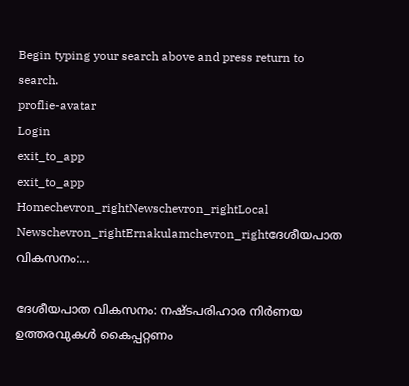Begin typing your search above and press return to search.
proflie-avatar
Login
exit_to_app
exit_to_app
Homechevron_rightNewschevron_rightLocal Newschevron_rightErnakulamchevron_rightദേശീയപാത വികസനം:...

ദേശീയപാത വികസനം: നഷ്ടപരിഹാര നിർണയ ഉത്തരവുകള്‍ കൈപ്പറ്റണം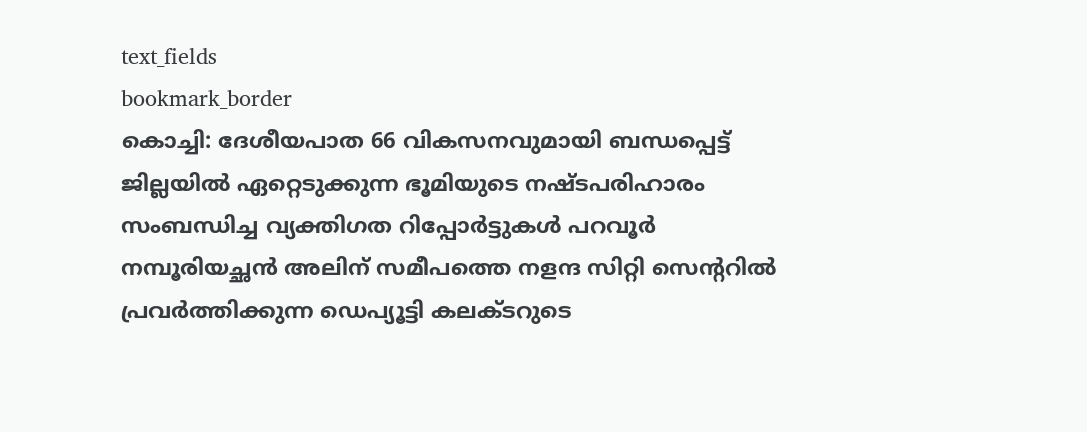text_fields
bookmark_border
കൊച്ചി: ദേശീയപാത 66 വികസനവുമായി ബന്ധപ്പെട്ട് ജില്ലയില്‍ ഏറ്റെടുക്കുന്ന ഭൂമിയുടെ നഷ്ടപരിഹാരം സംബന്ധിച്ച വ്യക്തിഗത റിപ്പോര്‍ട്ടുകള്‍ പറവൂര്‍ നമ്പൂരിയച്ഛന്‍ അലിന് സമീപത്തെ നളന്ദ സിറ്റി സെന്ററില്‍ പ്രവര്‍ത്തിക്കുന്ന ഡെപ്യൂട്ടി കലക്ടറുടെ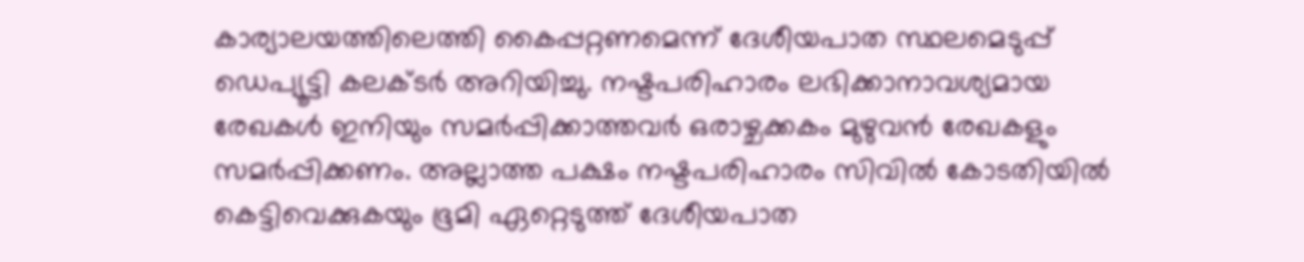കാര്യാലയത്തിലെത്തി കൈപ്പറ്റണമെന്ന് ദേശീയപാത സ്ഥലമെടുപ്പ് ഡെപ്യൂട്ടി കലക്ടര്‍ അറിയിച്ചു. നഷ്ടപരിഹാരം ലഭിക്കാനാവശ്യമായ രേഖകള്‍ ഇനിയും സമര്‍പ്പിക്കാത്തവര്‍ ഒരാഴ്ചക്കകം മുഴുവന്‍ രേഖകളും സമര്‍പ്പിക്കണം. അല്ലാത്ത പക്ഷം നഷ്ടപരിഹാരം സിവില്‍ കോടതിയില്‍ കെട്ടിവെക്കുകയും ഭൂമി ഏറ്റെടുത്ത് ദേശീയപാത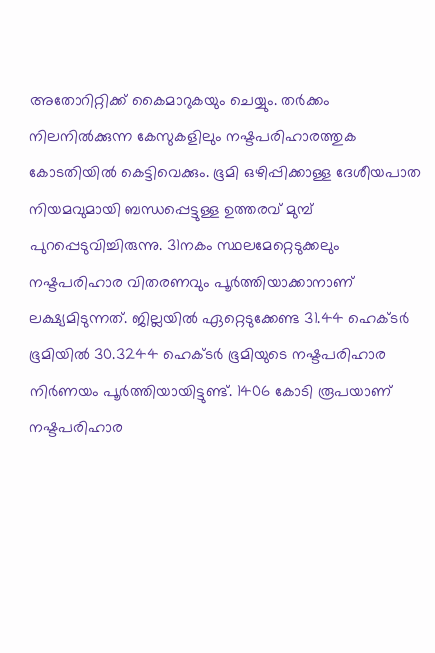അതോറിറ്റിക്ക് കൈമാറുകയും ചെയ്യും. തര്‍ക്കം നിലനില്‍ക്കുന്ന കേസുകളിലും നഷ്ടപരിഹാരത്തുക കോടതിയില്‍ കെട്ടിവെക്കും. ഭൂമി ഒഴിപ്പിക്കാള്ള ദേശീയപാത നിയമവുമായി ബന്ധപ്പെട്ടുള്ള ഉത്തരവ് മുമ്പ് പുറപ്പെടുവിച്ചിരുന്നു. 31നകം സ്ഥലമേറ്റെടുക്കലും നഷ്ടപരിഹാര വിതരണവും പൂര്‍ത്തിയാക്കാനാണ് ലക്ഷ്യമിടുന്നത്. ജില്ലയില്‍ ഏറ്റെടുക്കേണ്ട 31.44 ഹെക്ടര്‍ ഭൂമിയില്‍ 30.3244 ഹെക്ടര്‍ ഭൂമിയുടെ നഷ്ടപരിഹാര നിര്‍ണയം പൂര്‍ത്തിയായിട്ടുണ്ട്. 1406 കോടി രൂപയാണ് നഷ്ടപരിഹാര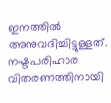ഇനത്തില്‍ അനുവദിച്ചിട്ടുള്ളത്. നഷ്ടപരിഹാര വിതരണത്തിനായി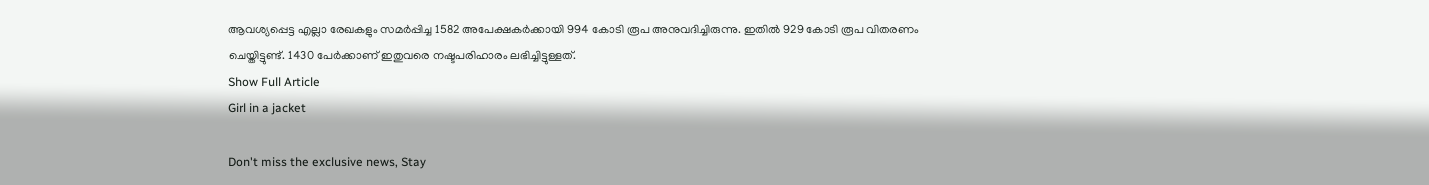ആവശ്യപ്പെട്ട എല്ലാ രേഖകളും സമര്‍പ്പിച്ച 1582 അപേക്ഷകര്‍ക്കായി 994 കോടി രൂപ അനുവദിച്ചിരുന്നു. ഇതില്‍ 929 കോടി രൂപ വിതരണം ചെയ്തിട്ടുണ്ട്. 1430 പേര്‍ക്കാണ് ഇതുവരെ നഷ്ടപരിഹാരം ലഭിച്ചിട്ടുള്ളത്.
Show Full Article
Girl in a jacket

Don't miss the exclusive news, Stay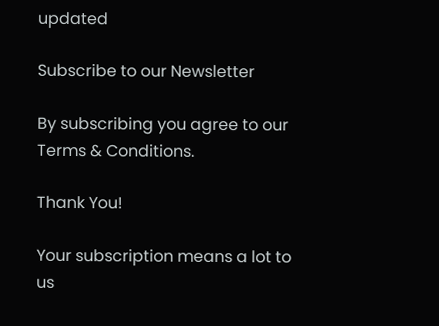updated

Subscribe to our Newsletter

By subscribing you agree to our Terms & Conditions.

Thank You!

Your subscription means a lot to us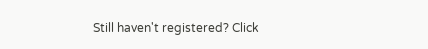Still haven't registered? Click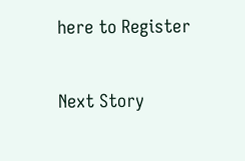here to Register

Next Story